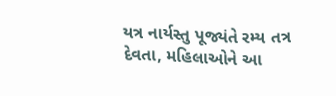યત્ર નાર્યસ્તુ પૂજ્યંતે રમ્ય તત્ર દેવતા, મહિલાઓને આ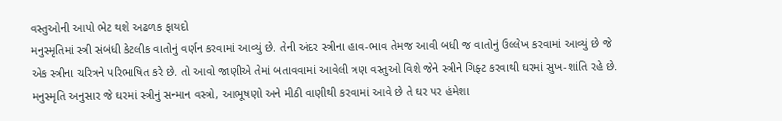વસ્તુઓની આપો ભેટ થશે અઢળક ફાયદો
મનુસ્મૃતિમાં સ્ત્રી સંબંધી કેટલીક વાતોનું વર્ણન કરવામાં આવ્યું છે. તેની અંદર સ્ત્રીના હાવ-ભાવ તેમજ આવી બધી જ વાતોનું ઉલ્લેખ કરવામાં આવ્યું છે જે એક સ્ત્રીના ચરિત્રને પરિભાષિત કરે છે. તો આવો જાણીએ તેમાં બતાવવામાં આવેલી ત્રણ વસ્તુઓ વિશે જેને સ્ત્રીને ગિફ્ટ કરવાથી ઘરમાં સુખ-શાંતિ રહે છે. મનુસ્મૃતિ અનુસાર જે ઘરમાં સ્ત્રીનું સન્માન વસ્ત્રો, આભૂષણો અને મીઠી વાણીથી કરવામાં આવે છે તે ઘર પર હંમેશા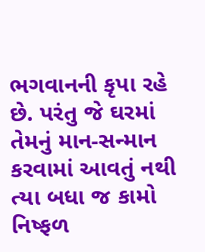ભગવાનની કૃપા રહે છે. પરંતુ જે ઘરમાં તેમનું માન-સન્માન કરવામાં આવતું નથી ત્યા બધા જ કામો નિષ્ફળ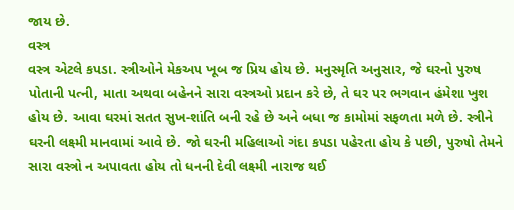જાય છે.
વસ્ત્ર
વસ્ત્ર એટલે કપડા. સ્ત્રીઓને મેકઅપ ખૂબ જ પ્રિય હોય છે. મનુસ્મૃતિ અનુસાર, જે ઘરનો પુરુષ પોતાની પત્ની, માતા અથવા બહેનને સારા વસ્ત્રઓ પ્રદાન કરે છે, તે ઘર પર ભગવાન હંમેશા ખુશ હોય છે. આવા ઘરમાં સતત સુખ-શાંતિ બની રહે છે અને બધા જ કામોમાં સફળતા મળે છે. સ્ત્રીને ઘરની લક્ષ્મી માનવામાં આવે છે. જો ઘરની મહિલાઓ ગંદા કપડા પહેરતા હોય કે પછી, પુરુષો તેમને સારા વસ્ત્રો ન અપાવતા હોય તો ધનની દેવી લક્ષ્મી નારાજ થઈ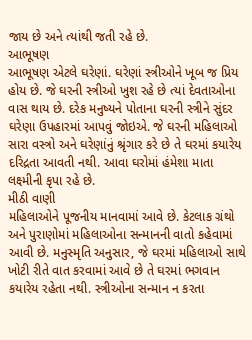જાય છે અને ત્યાંથી જતી રહે છે.
આભૂષણ
આભૂષણ એટલે ઘરેણાં. ઘરેણાં સ્ત્રીઓને ખૂબ જ પ્રિય હોય છે. જે ઘરની સ્ત્રીઓ ખુશ રહે છે ત્યાં દેવતાઓના વાસ થાય છે. દરેક મનુષ્યને પોતાના ઘરની સ્ત્રીને સુંદર ઘરેણા ઉપહારમાં આપવું જોઇએ. જે ઘરની મહિલાઓ સારા વસ્ત્રો અને ઘરેણાંનું શ્રૃંગાર કરે છે તે ઘરમાં કયારેય દરિદ્રતા આવતી નથી. આવા ઘરોમાં હંમેશા માતા લક્ષ્મીની કૃપા રહે છે.
મીઠી વાણી
મહિલાઓને પૂજનીય માનવામાં આવે છે. કેટલાક ગ્રંથો અને પુરાણોમાં મહિલાઓના સન્માનની વાતો કહેવામાં આવી છે. મનુસ્મૃતિ અનુસાર, જે ઘરમાં મહિલાઓ સાથે ખોટી રીતે વાત કરવામાં આવે છે તે ઘરમાં ભગવાન કયારેય રહેતા નથી. સ્ત્રીઓના સન્માન ન કરતા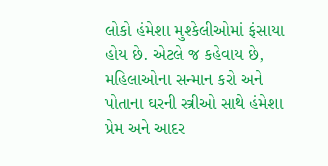લોકો હંમેશા મુશ્કેલીઓમાં ફંસાયા હોય છે. એટલે જ કહેવાય છે, મહિલાઓના સન્માન કરો અને પોતાના ઘરની સ્ત્રીઓ સાથે હંમેશા પ્રેમ અને આદર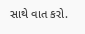સાથે વાત કરો.